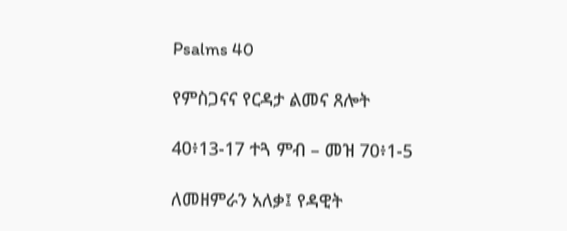Psalms 40

የምስጋናና የርዳታ ልመና ጸሎት

40፥13-17 ተጓ ምብ – መዝ 70፥1-5

ለመዘምራን አለቃ፤ የዳዊት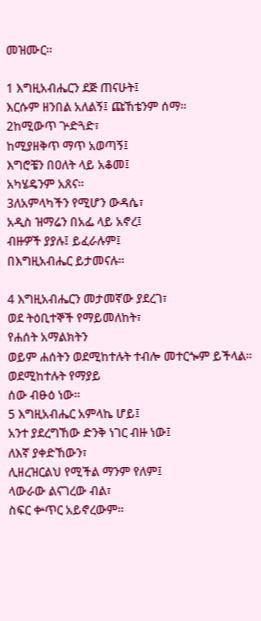መዝሙር።

1 እግዚአብሔርን ደጅ ጠናሁት፤
እርሱም ዘንበል አለልኝ፤ ጩኸቴንም ሰማ።
2ከሚውጥ ጕድጓድ፣
ከሚያዘቅጥ ማጥ አወጣኝ፤
እግሮቼን በዐለት ላይ አቆመ፤
አካሄዴንም አጸና።
3ለአምላካችን የሚሆን ውዳሴ፣
አዲስ ዝማሬን በአፌ ላይ አኖረ፤
ብዙዎች ያያሉ፤ ይፈራሉም፤
በእግዚአብሔር ይታመናሉ።

4 እግዚአብሔርን መታመኛው ያደረገ፣
ወደ ትዕቢተኞች የማይመለከት፣
የሐሰት አማልክትን
ወይም ሐሰትን ወደሚከተሉት ተብሎ መተርጐም ይችላል።
ወደሚከተሉት የማያይ
ሰው ብፁዕ ነው።
5 እግዚአብሔር አምላኬ ሆይ፤
አንተ ያደረግኸው ድንቅ ነገር ብዙ ነው፤
ለእኛ ያቀድኸውን፣
ሊዘረዝርልህ የሚችል ማንም የለም፤
ላውራው ልናገረው ብል፣
ስፍር ቍጥር አይኖረውም።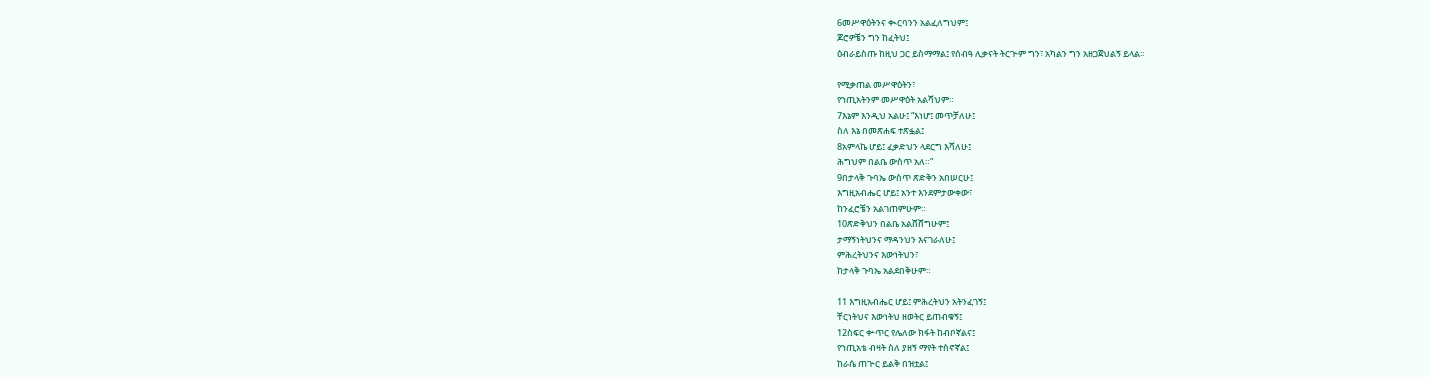6መሥዋዕትንና ቊርባንን አልፈለግህም፤
ጆሮዎቼን ግን ከፈትህ፤
ዕብራይስጡ ከዚህ ጋር ይስማማል፤ የሰብዓ ሊቃናት ትርጕም ግን፣ አካልን ግን አዘጋጀህልኝ ይላል።

የሚቃጠል መሥዋዕትን፣
የኀጢአትንም መሥዋዕት አልሻህም።
7እኔም እንዲህ አልሁ፤ “እነሆ፤ መጥቻለሁ፤
ስለ እኔ በመጽሐፍ ተጽፏል፤
8አምላኬ ሆይ፤ ፈቃድህን ላደርግ እሻለሁ፤
ሕግህም በልቤ ውስጥ አለ።”
9በታላቅ ጉባኤ ውስጥ ጽድቅን አበሠርሁ፤
እግዚአብሔር ሆይ፤ አንተ እንደምታውቀው፣
ከንፈሮቼን አልገጠምሁም።
10ጽድቅህን በልቤ አልሸሸግሁም፤
ታማኝነትህንና ማዳንህን እናገራለሁ፤
ምሕረትህንና እውነትህን፣
ከታላቅ ጉባኤ አልደበቅሁም።

11 እግዚአብሔር ሆይ፤ ምሕረትህን አትንፈገኝ፤
ቸርነትህና እውነትህ ዘወትር ይጠብቁኝ፤
12ስፍር ቍጥር የሌለው ክፋት ከብቦኛልና፤
የኀጢአቴ ብዛት ስለ ያዘኝ ማየት ተስኖኛል፤
ከራሴ ጠጕር ይልቅ በዝቷል፤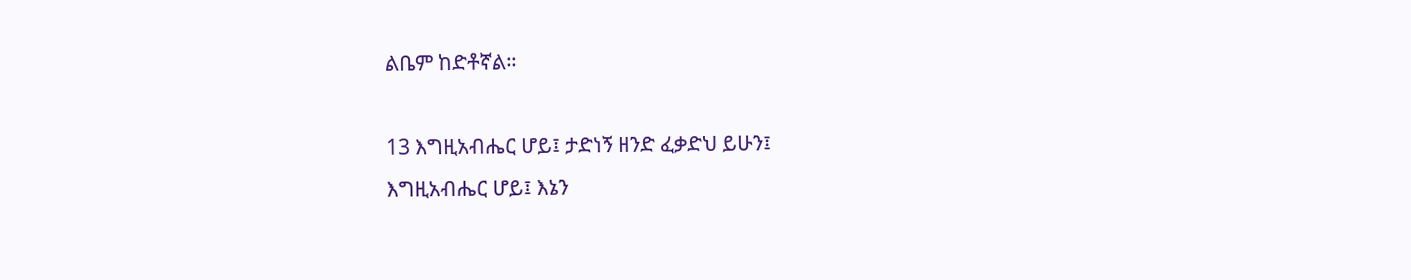ልቤም ከድቶኛል።

13 እግዚአብሔር ሆይ፤ ታድነኝ ዘንድ ፈቃድህ ይሁን፤
እግዚአብሔር ሆይ፤ እኔን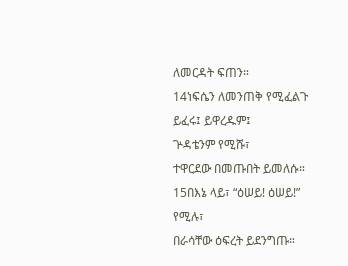ለመርዳት ፍጠን።
14ነፍሴን ለመንጠቅ የሚፈልጉ
ይፈሩ፤ ይዋረዱም፤
ጕዳቴንም የሚሹ፣
ተዋርደው በመጡበት ይመለሱ።
15በእኔ ላይ፣ “ዕሠይ! ዕሠይ!” የሚሉ፣
በራሳቸው ዕፍረት ይደንግጡ።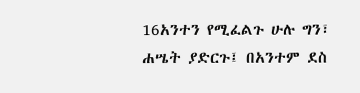16አንተን የሚፈልጉ ሁሉ ግን፣
ሐሤት ያድርጉ፤ በአንተም ደስ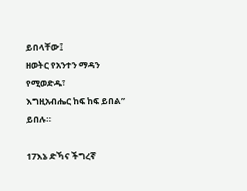ይበላቸው፤
ዘወትር የአንተን ማዳን የሚወድዱ፣
እግዚአብሔር ከፍ ከፍ ይበል” ይበሉ።

17እኔ ድኻና ችግረኛ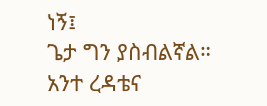ነኝ፤
ጌታ ግን ያስብልኛል።
አንተ ረዳቴና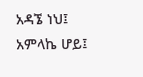አዳኜ ነህ፤
አምላኬ ሆይ፤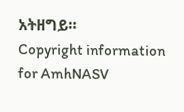አትዘግይ።
Copyright information for AmhNASV